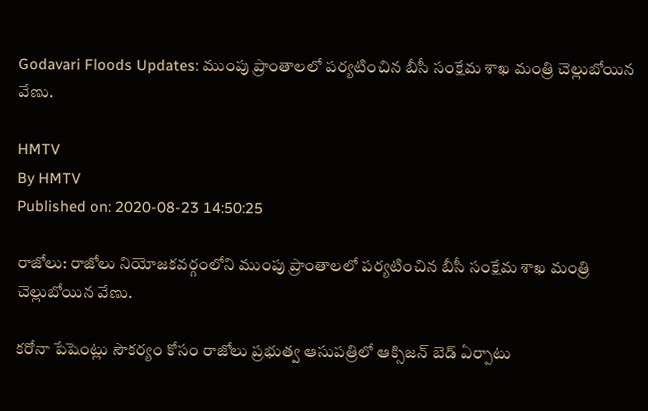Godavari Floods Updates: ముంపు ప్రాంతాలలో పర్యటించిన బీసీ సంక్షేమ శాఖ మంత్రి చెల్లుబోయిన వేణు.

HMTV
By HMTV
Published on: 2020-08-23 14:50:25

రాజోలు: రాజోలు నియోజకవర్గంలోని ముంపు ప్రాంతాలలో పర్యటించిన బీసీ సంక్షేమ శాఖ మంత్రి చెల్లుబోయిన వేణు.

కరోనా పేషెంట్లు సౌకర్యం కోసం రాజోలు ప్రభుత్వ ఆసుపత్రిలో ఆక్సిజన్ బెడ్ ఏర్పాటు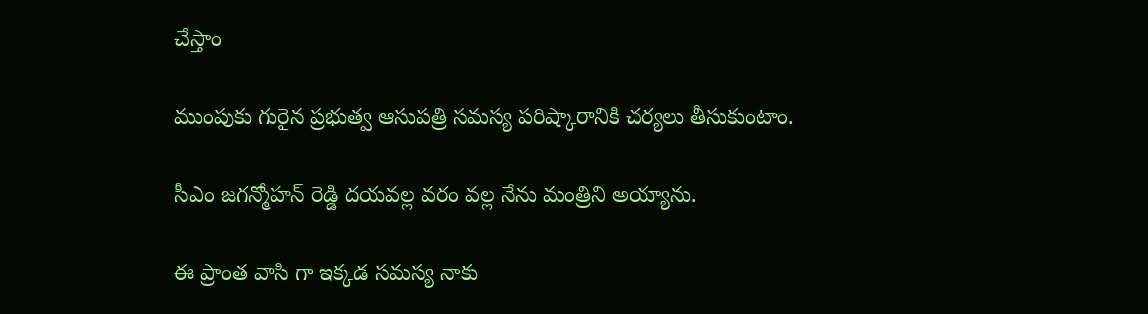చేస్తాం

ముంపుకు గురైన ప్రభుత్వ ఆసుపత్రి సమస్య పరిష్కారానికి చర్యలు తీసుకుంటాం.

సీఎం జగన్మోహన్ రెడ్డి దయవల్ల వరం వల్ల నేను మంత్రిని అయ్యాను.

ఈ ప్రాంత వాసి గా ఇక్కడ సమస్య నాకు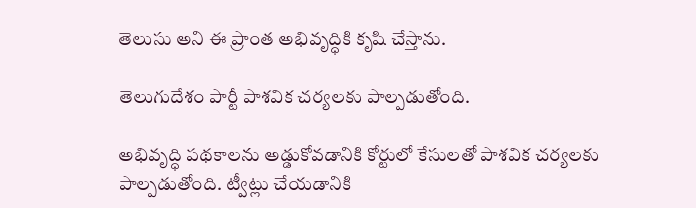తెలుసు అని ఈ ప్రాంత అభివృద్ధికి కృషి చేస్తాను.

తెలుగుదేశం పార్టీ పాశవిక చర్యలకు పాల్పడుతోంది.

అభివృద్ధి పథకాలను అడ్డుకోవడానికి కోర్టులో కేసులతో పాశవిక చర్యలకు పాల్పడుతోంది. ట్వీట్లు చేయడానికి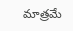మాత్రమే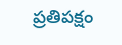ప్రతిపక్షం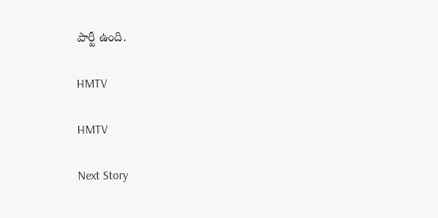పార్టీ ఉంది.

HMTV

HMTV

Next Story